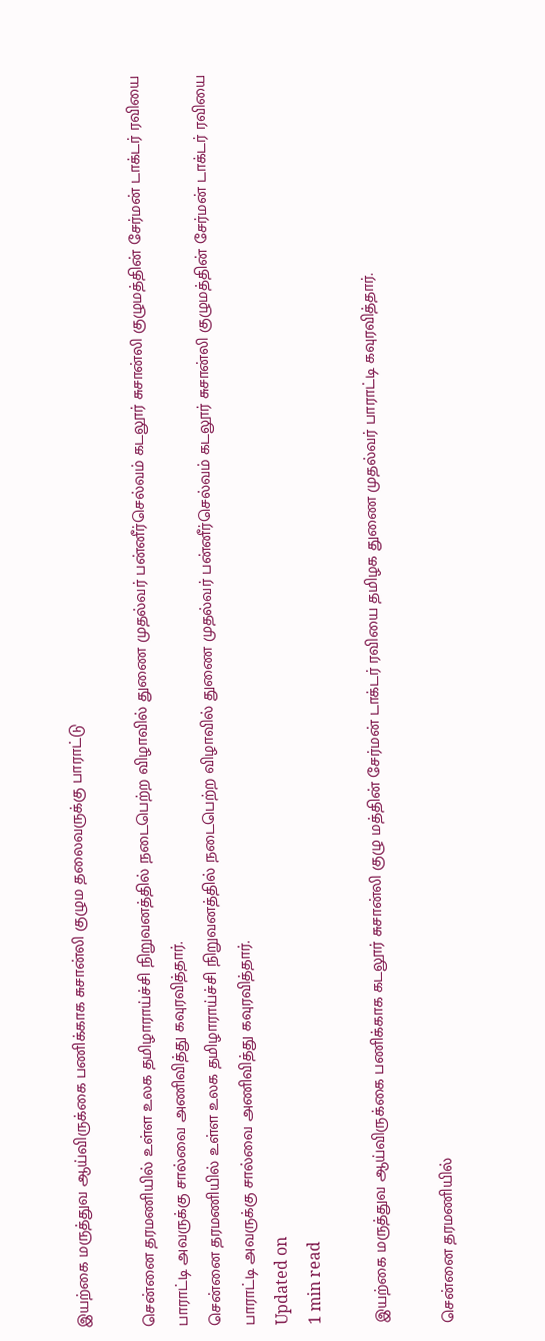இயற்கை மருத்துவ ஆய்விருக்கை பணிக்காக சுசான்லி குழும தலைவருக்கு பாராட்டு

சென்னை தரமணியில் உள்ள உலக தமிழாராய்ச்சி நிறுவனத்தில் நடைபெற்ற விழாவில் துணை முதல்வர் பன்னீர்செல்வம் கடலூர் சுசான்லி குழுமத்தின் சேர்மன் டாக்டர் ரவியை பாராட்டி அவருக்கு சால்வை அணிவித்து கவுரவித்தார்.
சென்னை தரமணியில் உள்ள உலக தமிழாராய்ச்சி நிறுவனத்தில் நடைபெற்ற விழாவில் துணை முதல்வர் பன்னீர்செல்வம் கடலூர் சுசான்லி குழுமத்தின் சேர்மன் டாக்டர் ரவியை பாராட்டி அவருக்கு சால்வை அணிவித்து கவுரவித்தார்.
Updated on
1 min read

இயற்கை மருத்துவ ஆய்விருக்கை பணிக்காக கடலூர் சுசான்லி குழு மத்தின் சேர்மன் டாக்டர் ரவியை தமிழக துணை முதல்வர் பாராட்டி கவுரவித்தார்.

சென்னை தரமணியில்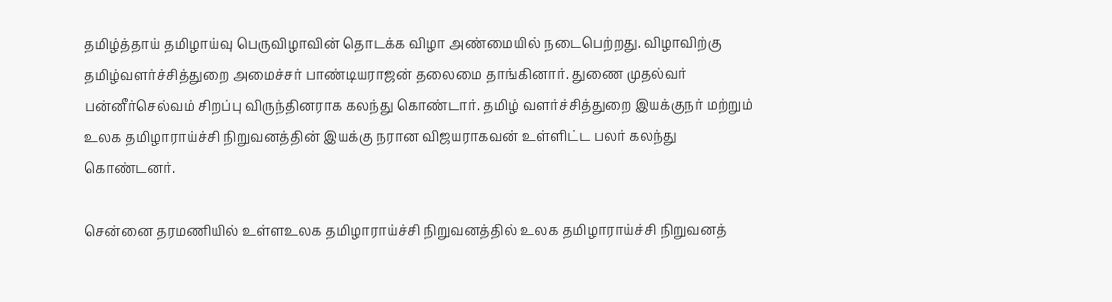தமிழ்த்தாய் தமிழாய்வு பெருவிழாவின் தொடக்க விழா அண்மையில் நடைபெற்றது. விழாவிற்கு தமிழ்வளர்ச்சித்துறை அமைச்சர் பாண்டியராஜன் தலைமை தாங்கினார். துணை முதல்வர் பன்னீர்செல்வம் சிறப்பு விருந்தினராக கலந்து கொண்டார். தமிழ் வளர்ச்சித்துறை இயக்குநர் மற்றும் உலக தமிழாராய்ச்சி நிறுவனத்தின் இயக்கு நரான விஜயராகவன் உள்ளிட்ட பலர் கலந்து கொண்டனர்.

சென்னை தரமணியில் உள்ளஉலக தமிழாராய்ச்சி நிறுவனத்தில் உலக தமிழாராய்ச்சி நிறுவனத்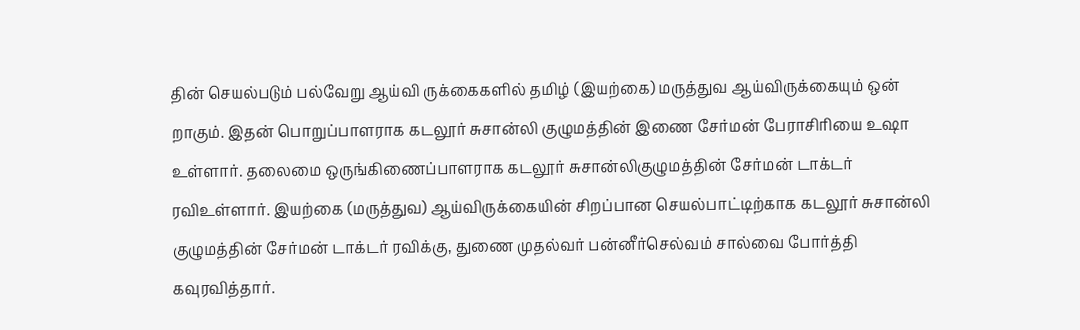தின் செயல்படும் பல்வேறு ஆய்வி ருக்கைகளில் தமிழ் (இயற்கை) மருத்துவ ஆய்விருக்கையும் ஒன் றாகும். இதன் பொறுப்பாளராக கடலூர் சுசான்லி குழுமத்தின் இணை சேர்மன் பேராசிரியை உஷா உள்ளார். தலைமை ஒருங்கிணைப்பாளராக கடலூர் சுசான்லிகுழுமத்தின் சேர்மன் டாக்டர் ரவிஉள்ளார். இயற்கை (மருத்துவ) ஆய்விருக்கையின் சிறப்பான செயல்பாட்டிற்காக கடலூர் சுசான்லி குழுமத்தின் சேர்மன் டாக்டர் ரவிக்கு, துணை முதல்வர் பன்னீர்செல்வம் சால்வை போர்த்தி கவுரவித்தார்.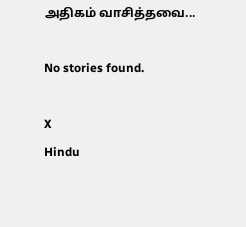அதிகம் வாசித்தவை...

No stories found.

X
Hindu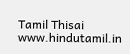Tamil Thisai
www.hindutamil.in